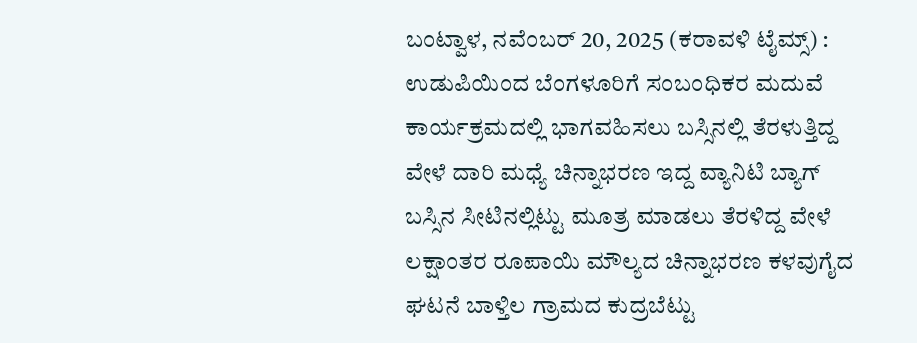ಬಂಟ್ವಾಳ, ನವೆಂಬರ್ 20, 2025 (ಕರಾವಳಿ ಟೈಮ್ಸ್) : ಉಡುಪಿಯಿಂದ ಬೆಂಗಳೂರಿಗೆ ಸಂಬಂಧಿಕರ ಮದುವೆ ಕಾರ್ಯಕ್ರಮದಲ್ಲಿ ಭಾಗವಹಿಸಲು ಬಸ್ಸಿನಲ್ಲಿ ತೆರಳುತ್ತಿದ್ದ ವೇಳೆ ದಾರಿ ಮಧ್ಯೆ ಚಿನ್ನಾಭರಣ ಇದ್ದ ವ್ಯಾನಿಟಿ ಬ್ಯಾಗ್ ಬಸ್ಸಿನ ಸೀಟಿನಲ್ಲಿಟ್ಟು ಮೂತ್ರ ಮಾಡಲು ತೆರಳಿದ್ದ ವೇಳೆ ಲಕ್ಷಾಂತರ ರೂಪಾಯಿ ಮೌಲ್ಯದ ಚಿನ್ನಾಭರಣ ಕಳವುಗೈದ ಘಟನೆ ಬಾಳ್ತಿಲ ಗ್ರಾಮದ ಕುದ್ರಬೆಟ್ಟು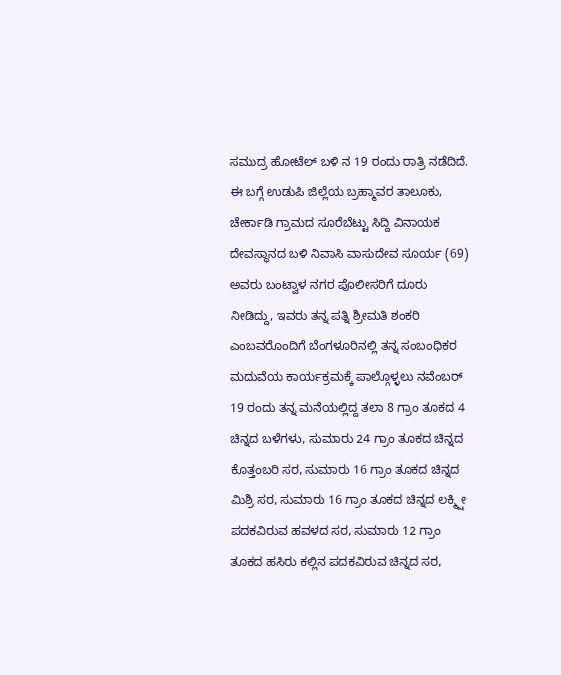ಸಮುದ್ರ ಹೋಟೆಲ್ ಬಳಿ ನ 19 ರಂದು ರಾತ್ರಿ ನಡೆದಿದೆ.
ಈ ಬಗ್ಗೆ ಉಡುಪಿ ಜಿಲ್ಲೆಯ ಬ್ರಹ್ಮಾವರ ತಾಲೂಕು, ಚೇರ್ಕಾಡಿ ಗ್ರಾಮದ ಸೂರೆಬೆಟ್ಟು ಸಿದ್ದಿ ವಿನಾಯಕ ದೇವಸ್ಥಾನದ ಬಳಿ ನಿವಾಸಿ ವಾಸುದೇವ ಸೂರ್ಯ (69) ಅವರು ಬಂಟ್ವಾಳ ನಗರ ಪೊಲೀಸರಿಗೆ ದೂರು ನೀಡಿದ್ದು, ಇವರು ತನ್ನ ಪತ್ನಿ ಶ್ರೀಮತಿ ಶಂಕರಿ ಎಂಬವರೊಂದಿಗೆ ಬೆಂಗಳೂರಿನಲ್ಲಿ ತನ್ನ ಸಂಬಂಧಿಕರ ಮದುವೆಯ ಕಾರ್ಯಕ್ರಮಕ್ಕೆ ಪಾಲ್ಗೊಳ್ಳಲು ನವೆಂಬರ್ 19 ರಂದು ತನ್ನ ಮನೆಯಲ್ಲಿದ್ದ ತಲಾ 8 ಗ್ರಾಂ ತೂಕದ 4 ಚಿನ್ನದ ಬಳೆಗಳು, ಸುಮಾರು 24 ಗ್ರಾಂ ತೂಕದ ಚಿನ್ನದ ಕೊತ್ತಂಬರಿ ಸರ, ಸುಮಾರು 16 ಗ್ರಾಂ ತೂಕದ ಚಿನ್ನದ ಮಿಶ್ರಿ ಸರ, ಸುಮಾರು 16 ಗ್ರಾಂ ತೂಕದ ಚಿನ್ನದ ಲಕ್ಮ್ಷೀ ಪದಕವಿರುವ ಹವಳದ ಸರ, ಸುಮಾರು 12 ಗ್ರಾಂ ತೂಕದ ಹಸಿರು ಕಲ್ಲಿನ ಪದಕವಿರುವ ಚಿನ್ನದ ಸರ,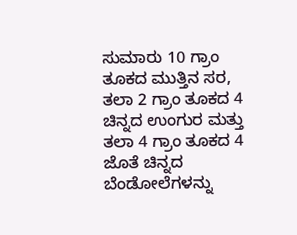ಸುಮಾರು 10 ಗ್ರಾಂ ತೂಕದ ಮುತ್ತಿನ ಸರ, ತಲಾ 2 ಗ್ರಾಂ ತೂಕದ 4 ಚಿನ್ನದ ಉಂಗುರ ಮತ್ತು ತಲಾ 4 ಗ್ರಾಂ ತೂಕದ 4 ಜೊತೆ ಚಿನ್ನದ ಬೆಂಡೋಲೆಗಳನ್ನು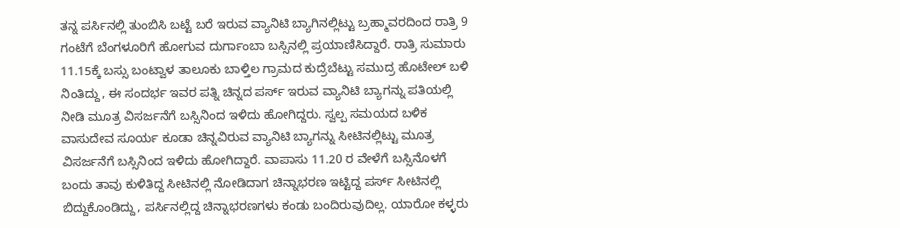ತನ್ನ ಪರ್ಸಿನಲ್ಲಿ ತುಂಬಿಸಿ ಬಟ್ಟೆ ಬರೆ ಇರುವ ವ್ಯಾನಿಟಿ ಬ್ಯಾಗಿನಲ್ಲಿಟ್ಟು ಬ್ರಹ್ಮಾವರದಿಂದ ರಾತ್ರಿ 9 ಗಂಟೆಗೆ ಬೆಂಗಳೂರಿಗೆ ಹೋಗುವ ದುರ್ಗಾಂಬಾ ಬಸ್ಸಿನಲ್ಲಿ ಪ್ರಯಾಣಿಸಿದ್ದಾರೆ. ರಾತ್ರಿ ಸುಮಾರು 11.15ಕ್ಕೆ ಬಸ್ಸು ಬಂಟ್ವಾಳ ತಾಲೂಕು ಬಾಳ್ತಿಲ ಗ್ರಾಮದ ಕುದ್ರೆಬೆಟ್ಟು ಸಮುದ್ರ ಹೊಟೇಲ್ ಬಳಿ ನಿಂತಿದ್ದು, ಈ ಸಂದರ್ಭ ಇವರ ಪತ್ನಿ ಚಿನ್ನದ ಪರ್ಸ್ ಇರುವ ವ್ಯಾನಿಟಿ ಬ್ಯಾಗನ್ನು ಪತಿಯಲ್ಲಿ ನೀಡಿ ಮೂತ್ರ ವಿಸರ್ಜನೆಗೆ ಬಸ್ಸಿನಿಂದ ಇಳಿದು ಹೋಗಿದ್ದರು. ಸ್ವಲ್ಪ ಸಮಯದ ಬಳಿಕ ವಾಸುದೇವ ಸೂರ್ಯ ಕೂಡಾ ಚಿನ್ನವಿರುವ ವ್ಯಾನಿಟಿ ಬ್ಯಾಗನ್ನು ಸೀಟಿನಲ್ಲಿಟ್ಟು ಮೂತ್ರ ವಿಸರ್ಜನೆಗೆ ಬಸ್ಸಿನಿಂದ ಇಳಿದು ಹೋಗಿದ್ದಾರೆ. ವಾಪಾಸು 11.20 ರ ವೇಳೆಗೆ ಬಸ್ಸಿನೊಳಗೆ ಬಂದು ತಾವು ಕುಳಿತಿದ್ದ ಸೀಟಿನಲ್ಲಿ ನೋಡಿದಾಗ ಚಿನ್ನಾಭರಣ ಇಟ್ಟಿದ್ದ ಪರ್ಸ್ ಸೀಟಿನಲ್ಲಿ ಬಿದ್ದುಕೊಂಡಿದ್ದು, ಪರ್ಸಿನಲ್ಲಿದ್ದ ಚಿನ್ನಾಭರಣಗಳು ಕಂಡು ಬಂದಿರುವುದಿಲ್ಲ. ಯಾರೋ ಕಳ್ಳರು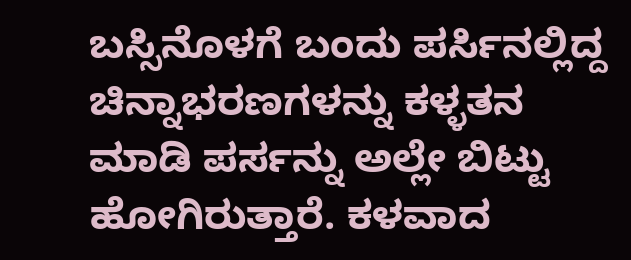ಬಸ್ಸಿನೊಳಗೆ ಬಂದು ಪರ್ಸಿನಲ್ಲಿದ್ದ ಚಿನ್ನಾಭರಣಗಳನ್ನು ಕಳ್ಳತನ ಮಾಡಿ ಪರ್ಸನ್ನು ಅಲ್ಲೇ ಬಿಟ್ಟು ಹೋಗಿರುತ್ತಾರೆ. ಕಳವಾದ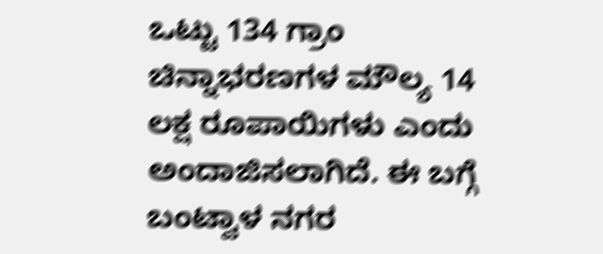ಒಟ್ಟು 134 ಗ್ರಾಂ ಚಿನ್ನಾಭರಣಗಳ ಮೌಲ್ಯ 14 ಲಕ್ಷ ರೂಪಾಯಿಗಳು ಎಂದು ಅಂದಾಜಿಸಲಾಗಿದೆ. ಈ ಬಗ್ಗೆ ಬಂಟ್ವಾಳ ನಗರ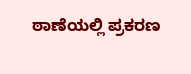ಠಾಣೆಯಲ್ಲಿ ಪ್ರಕರಣ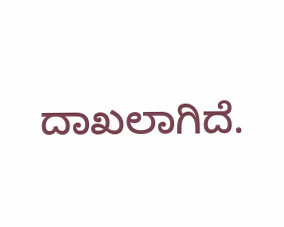ದಾಖಲಾಗಿದೆ.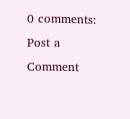0 comments:
Post a Comment